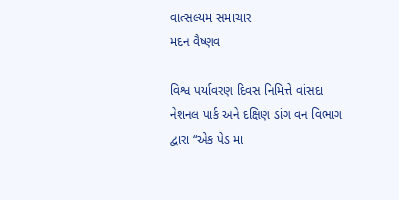વાત્સલ્યમ સમાચાર
મદન વૈષ્ણવ

વિશ્વ પર્યાવરણ દિવસ નિમિત્તે વાંસદા નેશનલ પાર્ક અને દક્ષિણ ડાંગ વન વિભાગ દ્વારા “એક પેડ મા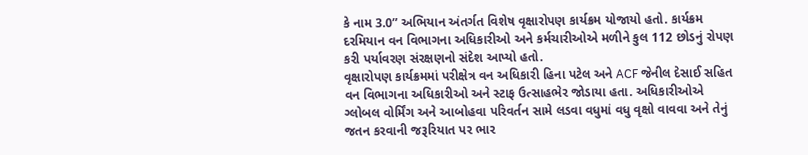કે નામ 3.0” અભિયાન અંતર્ગત વિશેષ વૃક્ષારોપણ કાર્યક્રમ યોજાયો હતો. કાર્યક્રમ દરમિયાન વન વિભાગના અધિકારીઓ અને કર્મચારીઓએ મળીને કુલ 112 છોડનું રોપણ કરી પર્યાવરણ સંરક્ષણનો સંદેશ આપ્યો હતો.
વૃક્ષારોપણ કાર્યક્રમમાં પરીક્ષેત્ર વન અધિકારી હિના પટેલ અને ACF જેનીલ દેસાઈ સહિત વન વિભાગના અધિકારીઓ અને સ્ટાફ ઉત્સાહભેર જોડાયા હતા. અધિકારીઓએ ગ્લોબલ વોર્મિંગ અને આબોહવા પરિવર્તન સામે લડવા વધુમાં વધુ વૃક્ષો વાવવા અને તેનું જતન કરવાની જરૂરિયાત પર ભાર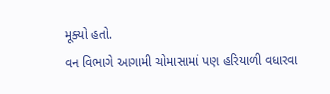મૂક્યો હતો.
વન વિભાગે આગામી ચોમાસામાં પણ હરિયાળી વધારવા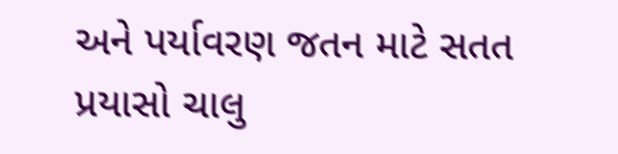અને પર્યાવરણ જતન માટે સતત પ્રયાસો ચાલુ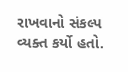રાખવાનો સંકલ્પ વ્યક્ત કર્યો હતો.